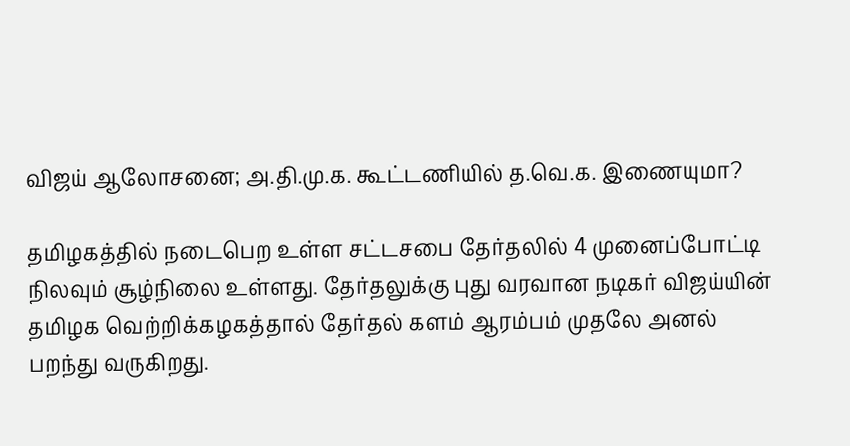விஜய் ஆலோசனை; அ.தி.மு.க. கூட்டணியில் த.வெ.க. இணையுமா?

தமிழகத்தில் நடைபெற உள்ள சட்டசபை தேர்தலில் 4 முனைப்போட்டி நிலவும் சூழ்நிலை உள்ளது. தேர்தலுக்கு புது வரவான நடிகர் விஜய்யின் தமிழக வெற்றிக்கழகத்தால் தேர்தல் களம் ஆரம்பம் முதலே அனல் பறந்து வருகிறது.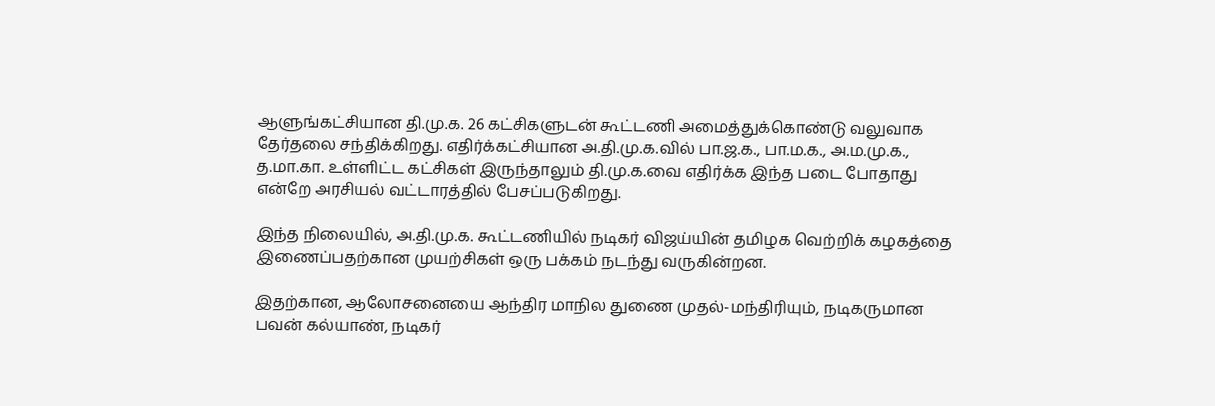ஆளுங்கட்சியான தி.மு.க. 26 கட்சிகளுடன் கூட்டணி அமைத்துக்கொண்டு வலுவாக தேர்தலை சந்திக்கிறது. எதிர்க்கட்சியான அ.தி.மு.க.வில் பா.ஜ.க., பா.ம.க., அ.ம.மு.க., த.மா.கா. உள்ளிட்ட கட்சிகள் இருந்தாலும் தி.மு.க.வை எதிர்க்க இந்த படை போதாது என்றே அரசியல் வட்டாரத்தில் பேசப்படுகிறது.

இந்த நிலையில், அ.தி.மு.க. கூட்டணியில் நடிகர் விஜய்யின் தமிழக வெற்றிக் கழகத்தை இணைப்பதற்கான முயற்சிகள் ஒரு பக்கம் நடந்து வருகின்றன.

இதற்கான, ஆலோசனையை ஆந்திர மாநில துணை முதல்-மந்திரியும், நடிகருமான பவன் கல்யாண், நடிகர்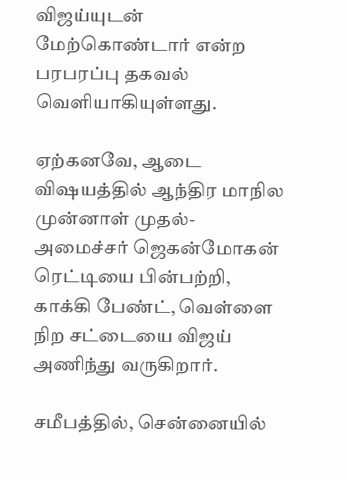விஜய்யுடன் மேற்கொண்டார் என்ற பரபரப்பு தகவல் வெளியாகியுள்ளது.

ஏற்கனவே, ஆடை விஷயத்தில் ஆந்திர மாநில முன்னாள் முதல்-அமைச்சர் ஜெகன்மோகன் ரெட்டியை பின்பற்றி, காக்கி பேண்ட், வெள்ளை நிற சட்டையை விஜய் அணிந்து வருகிறார்.

சமீபத்தில், சென்னையில்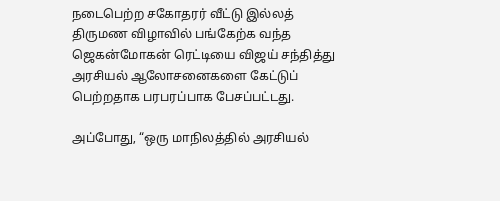நடைபெற்ற சகோதரர் வீட்டு இல்லத் திருமண விழாவில் பங்கேற்க வந்த ஜெகன்மோகன் ரெட்டியை விஜய் சந்தித்து அரசியல் ஆலோசனைகளை கேட்டுப் பெற்றதாக பரபரப்பாக பேசப்பட்டது.

அப்போது, “ஒரு மாநிலத்தில் அரசியல்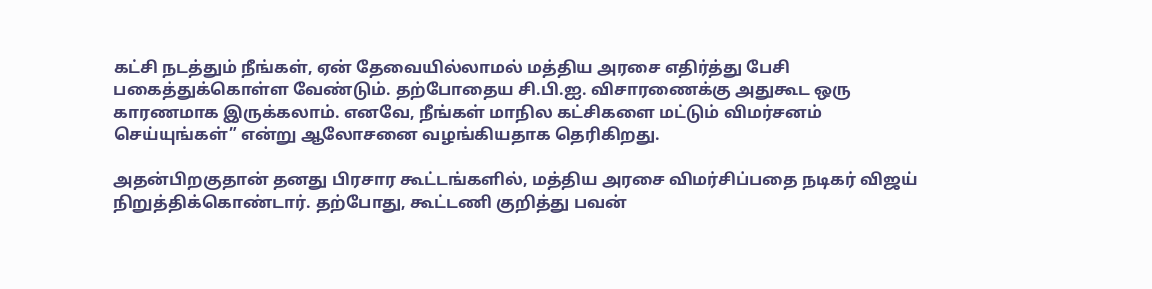கட்சி நடத்தும் நீங்கள், ஏன் தேவையில்லாமல் மத்திய அரசை எதிர்த்து பேசி பகைத்துக்கொள்ள வேண்டும். தற்போதைய சி.பி.ஐ. விசாரணைக்கு அதுகூட ஒரு காரணமாக இருக்கலாம். எனவே, நீங்கள் மாநில கட்சிகளை மட்டும் விமர்சனம் செய்யுங்கள்” என்று ஆலோசனை வழங்கியதாக தெரிகிறது.

அதன்பிறகுதான் தனது பிரசார கூட்டங்களில், மத்திய அரசை விமர்சிப்பதை நடிகர் விஜய் நிறுத்திக்கொண்டார். தற்போது, கூட்டணி குறித்து பவன்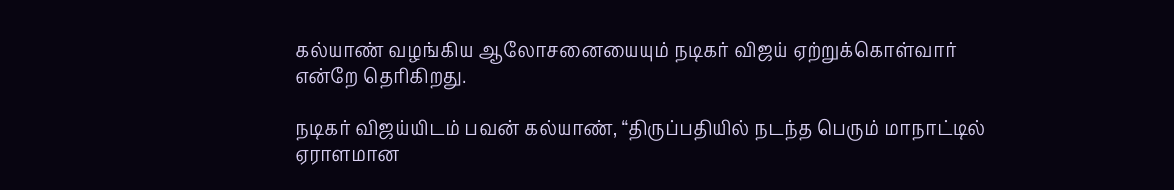கல்யாண் வழங்கிய ஆலோசனையையும் நடிகர் விஜய் ஏற்றுக்கொள்வார் என்றே தெரிகிறது.

நடிகர் விஜய்யிடம் பவன் கல்யாண், “திருப்பதியில் நடந்த பெரும் மாநாட்டில் ஏராளமான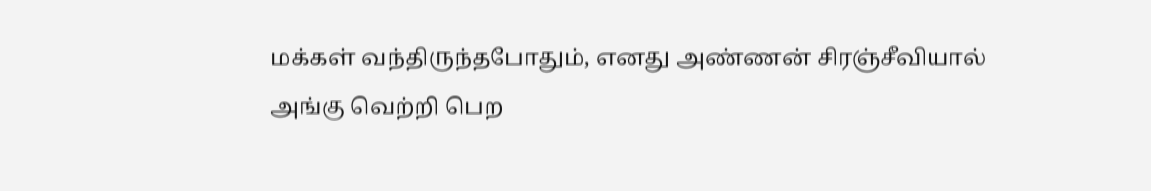மக்கள் வந்திருந்தபோதும், எனது அண்ணன் சிரஞ்சீவியால் அங்கு வெற்றி பெற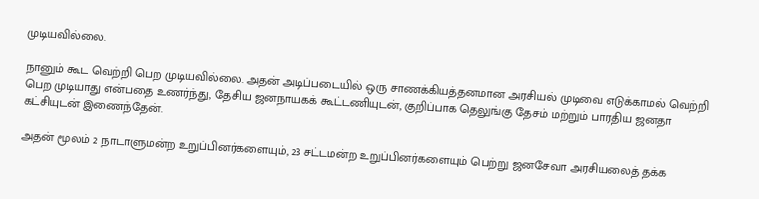முடியவில்லை.

நானும் கூட வெற்றி பெற முடியவில்லை. அதன் அடிப்படையில் ஒரு சாணக்கியத்தனமான அரசியல் முடிவை எடுக்காமல் வெற்றி பெற முடியாது என்பதை உணர்ந்து, தேசிய ஜனநாயகக் கூட்டணியுடன், குறிப்பாக தெலுங்கு தேசம் மற்றும் பாரதிய ஜனதா கட்சியுடன் இணைந்தேன்.

அதன் மூலம் 2 நாடாளுமன்ற உறுப்பினர்களையும், 23 சட்டமன்ற உறுப்பினர்களையும் பெற்று ஜனசேவா அரசியலைத் தக்க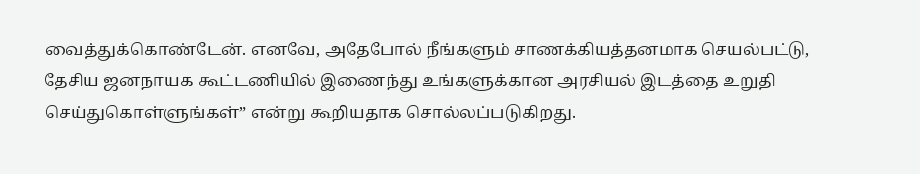வைத்துக்கொண்டேன். எனவே, அதேபோல் நீங்களும் சாணக்கியத்தனமாக செயல்பட்டு, தேசிய ஜனநாயக கூட்டணியில் இணைந்து உங்களுக்கான அரசியல் இடத்தை உறுதி செய்துகொள்ளுங்கள்” என்று கூறியதாக சொல்லப்படுகிறது.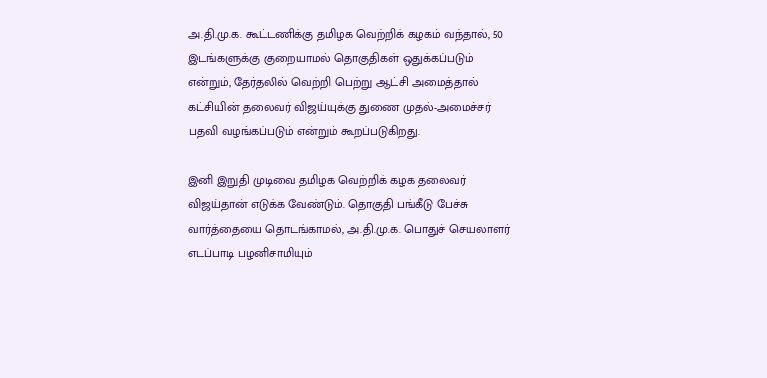அ.தி.மு.க. கூட்டணிக்கு தமிழக வெற்றிக் கழகம் வந்தால், 50 இடங்களுக்கு குறையாமல் தொகுதிகள் ஒதுக்கப்படும் என்றும், தேர்தலில் வெற்றி பெற்று ஆட்சி அமைத்தால் கட்சியின் தலைவர் விஜய்யுக்கு துணை முதல்-அமைச்சர் பதவி வழங்கப்படும் என்றும் கூறப்படுகிறது.

இனி இறுதி முடிவை தமிழக வெற்றிக் கழக தலைவர் விஜய்தான் எடுக்க வேண்டும். தொகுதி பங்கீடு பேச்சு வார்த்தையை தொடங்காமல், அ.தி.மு.க. பொதுச் செயலாளர் எடப்பாடி பழனிசாமியும்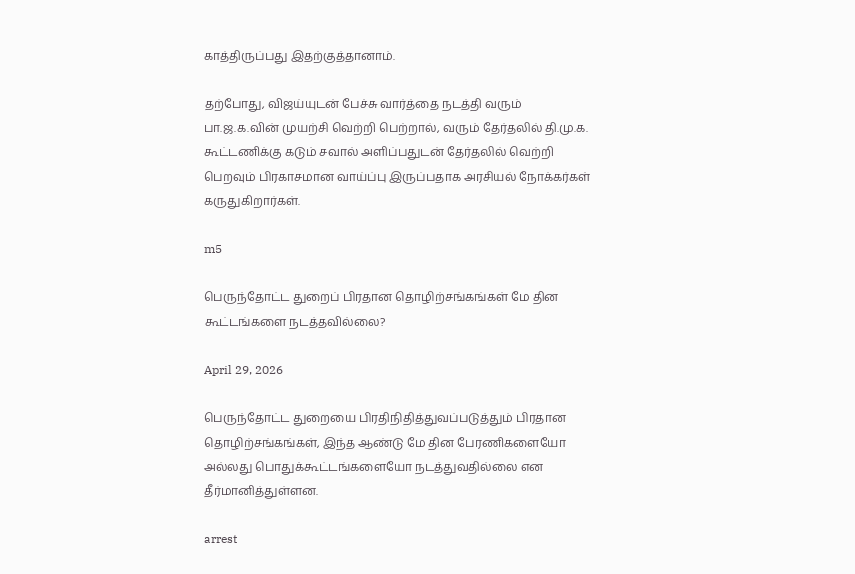காத்திருப்பது இதற்குத்தானாம்.

தற்போது, விஜய்யுடன் பேச்சு வார்த்தை நடத்தி வரும் பா.ஜ.க.வின் முயற்சி வெற்றி பெற்றால், வரும் தேர்தலில் தி.மு.க. கூட்டணிக்கு கடும் சவால் அளிப்பதுடன் தேர்தலில் வெற்றி பெறவும் பிரகாசமான வாய்ப்பு இருப்பதாக அரசியல் நோக்கர்கள் கருதுகிறார்கள்.

m5

பெருந்தோட்ட துறைப் பிரதான தொழிற்சங்கங்கள் மே தின கூட்டங்களை நடத்தவில்லை?

April 29, 2026

பெருந்தோட்ட துறையை பிரதிநிதித்துவப்படுத்தும் பிரதான தொழிற்சங்கங்கள், இந்த ஆண்டு மே தின பேரணிகளையோ அல்லது பொதுக்கூட்டங்களையோ நடத்துவதில்லை என தீர்மானித்துள்ளன.

arrest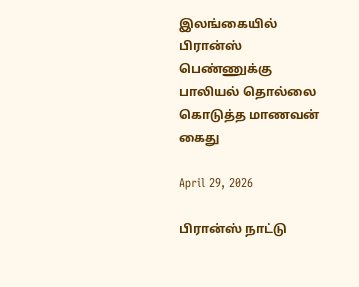இலங்கையில் பிரான்ஸ் பெண்ணுக்கு பாலியல் தொல்லை கொடுத்த மாணவன் கைது

April 29, 2026

பிரான்ஸ் நாட்டு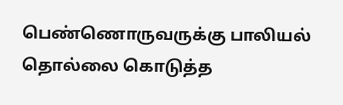பெண்ணொருவருக்கு பாலியல் தொல்லை கொடுத்த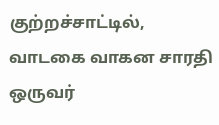குற்றச்சாட்டில், வாடகை வாகன சாரதி ஒருவர்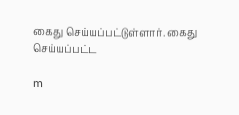கைது செய்யப்பட்டுள்ளார். கைது செய்யப்பட்ட

m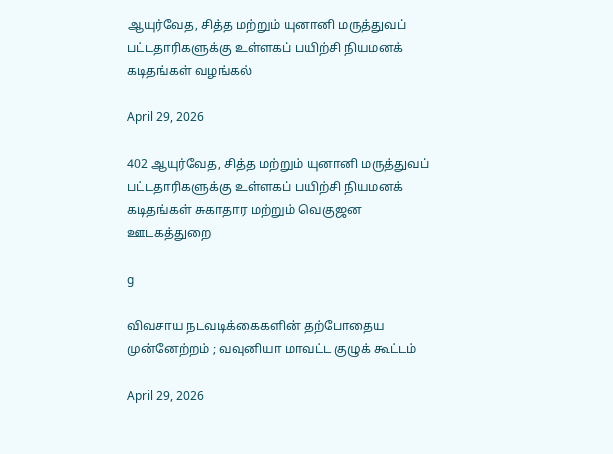ஆயுர்வேத, சித்த மற்றும் யுனானி மருத்துவப் பட்டதாரிகளுக்கு உள்ளகப் பயிற்சி நியமனக் கடிதங்கள் வழங்கல்

April 29, 2026

402 ஆயுர்வேத, சித்த மற்றும் யுனானி மருத்துவப் பட்டதாரிகளுக்கு உள்ளகப் பயிற்சி நியமனக் கடிதங்கள் சுகாதார மற்றும் வெகுஜன ஊடகத்துறை

g

விவசாய நடவடிக்கைகளின் தற்போதைய முன்னேற்றம் ; வவுனியா மாவட்ட குழுக் கூட்டம்

April 29, 2026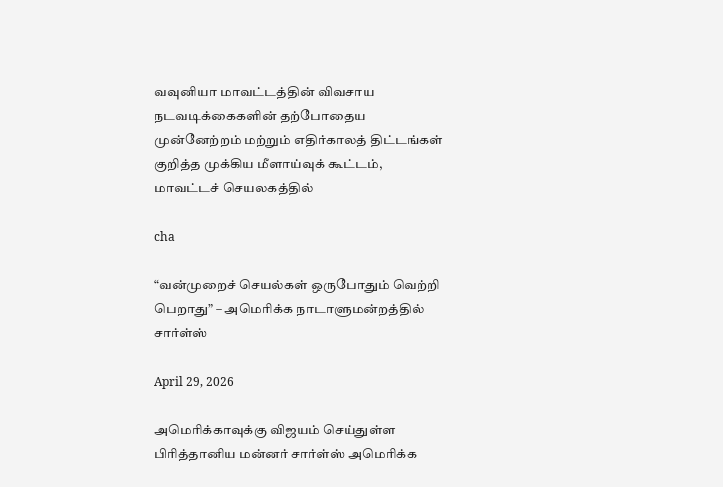வவுனியா மாவட்டத்தின் விவசாய நடவடிக்கைகளின் தற்போதைய முன்னேற்றம் மற்றும் எதிர்காலத் திட்டங்கள் குறித்த முக்கிய மீளாய்வுக் கூட்டம், மாவட்டச் செயலகத்தில்

cha

“வன்முறைச் செயல்கள் ஒருபோதும் வெற்றி பெறாது” – அமெரிக்க நாடாளுமன்றத்தில் சார்ள்ஸ்

April 29, 2026

அமெரிக்காவுக்கு விஜயம் செய்துள்ள பிரித்தானிய மன்னர் சார்ள்ஸ் அமெரிக்க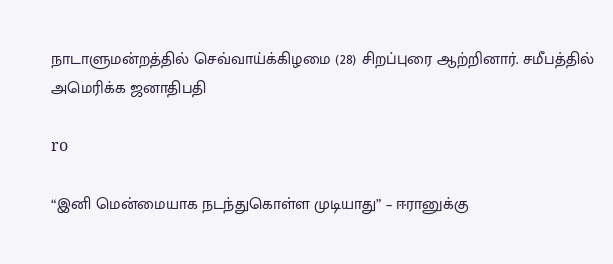நாடாளுமன்றத்தில் செவ்வாய்க்கிழமை (28) சிறப்புரை ஆற்றினார். சமீபத்தில் அமெரிக்க ஜனாதிபதி

ro

“இனி மென்மையாக நடந்துகொள்ள முடியாது” – ஈரானுக்கு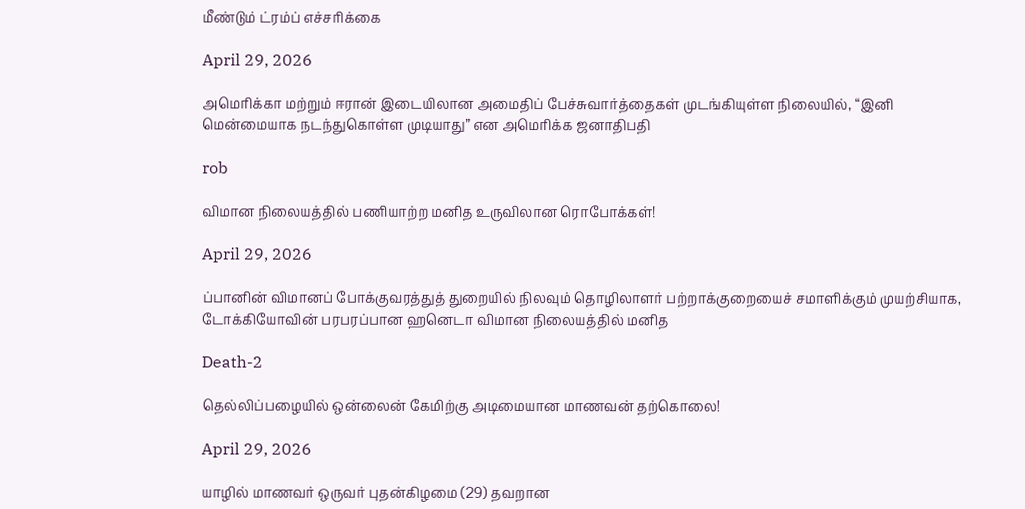மீண்டும் ட்ரம்ப் எச்சரிக்கை

April 29, 2026

அமெரிக்கா மற்றும் ஈரான் இடையிலான அமைதிப் பேச்சுவார்த்தைகள் முடங்கியுள்ள நிலையில், “இனி மென்மையாக நடந்துகொள்ள முடியாது” என அமெரிக்க ஜனாதிபதி

rob

விமான நிலையத்தில் பணியாற்ற மனித உருவிலான ரொபோக்கள்!

April 29, 2026

ப்பானின் விமானப் போக்குவரத்துத் துறையில் நிலவும் தொழிலாளர் பற்றாக்குறையைச் சமாளிக்கும் முயற்சியாக, டோக்கியோவின் பரபரப்பான ஹனெடா விமான நிலையத்தில் மனித

Death-2

தெல்லிப்பழையில் ஒன்லைன் கேமிற்கு அடிமையான மாணவன் தற்கொலை!

April 29, 2026

யாழில் மாணவர் ஒருவர் புதன்கிழமை (29) தவறான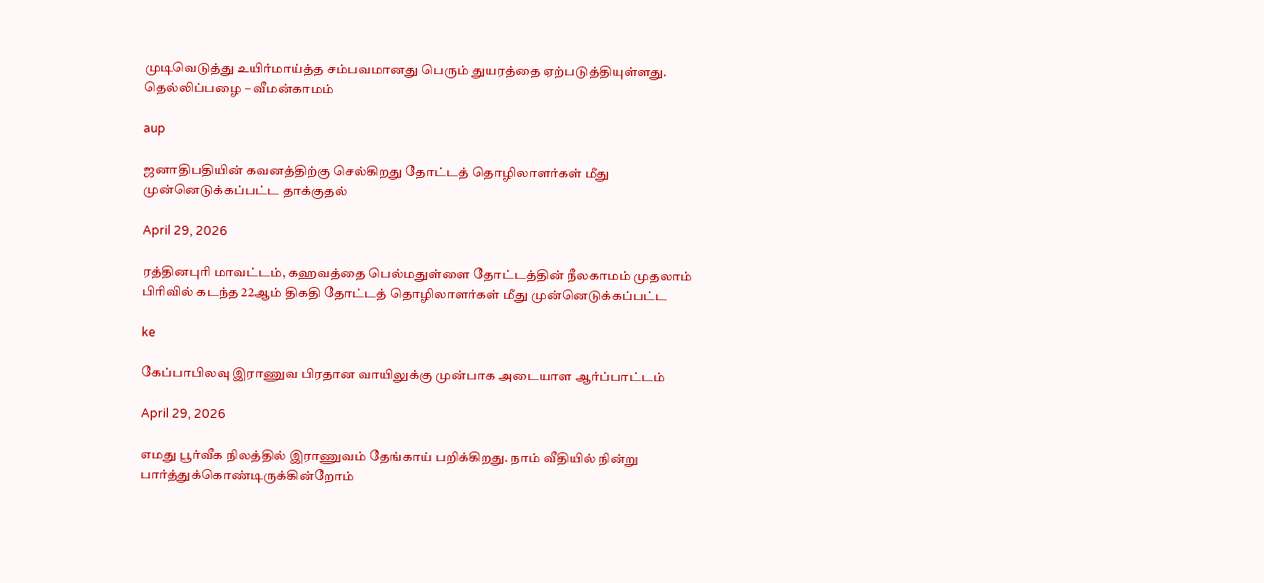முடிவெடுத்து உயிர்மாய்த்த சம்பவமானது பெரும் துயரத்தை ஏற்படுத்தியுள்ளது. தெல்லிப்பழை – வீமன்காமம்

aup

ஜனாதிபதியின் கவனத்திற்கு செல்கிறது தோட்டத் தொழிலாளர்கள் மீது முன்னெடுக்கப்பட்ட தாக்குதல்

April 29, 2026

ரத்தினபுரி மாவட்டம், கஹவத்தை பெல்மதுள்ளை தோட்டத்தின் நீலகாமம் முதலாம் பிரிவில் கடந்த 22ஆம் திகதி தோட்டத் தொழிலாளர்கள் மீது முன்னெடுக்கப்பட்ட

ke

கேப்பாபிலவு இராணுவ பிரதான வாயிலுக்கு முன்பாக அடையாள ஆர்ப்பாட்டம்

April 29, 2026

எமது பூர்வீக நிலத்தில் இராணுவம் தேங்காய் பறிக்கிறது. நாம் வீதியில் நின்று பார்த்துக்கொண்டிருக்கின்றோம்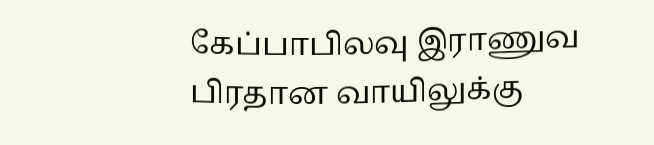கேப்பாபிலவு இராணுவ பிரதான வாயிலுக்கு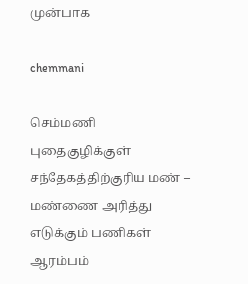முன்பாக

chemmani

செம்மணி புதைகுழிக்குள் சந்தேகத்திற்குரிய மண் – மண்ணை அரித்து எடுக்கும் பணிகள் ஆரம்பம்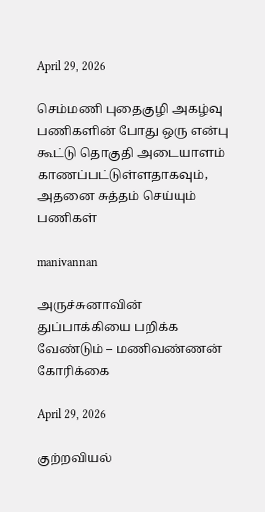April 29, 2026

செம்மணி புதைகுழி அகழ்வு பணிகளின் போது ஒரு என்பு கூட்டு தொகுதி அடையாளம் காணப்பட்டுள்ளதாகவும், அதனை சுத்தம் செய்யும் பணிகள்

manivannan

அருச்சுனாவின் துப்பாக்கியை பறிக்க வேண்டும் – மணிவண்ணன் கோரிக்கை

April 29, 2026

குற்றவியல்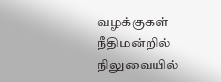வழக்குகள் நீதிமன்றில் நிலுவையில்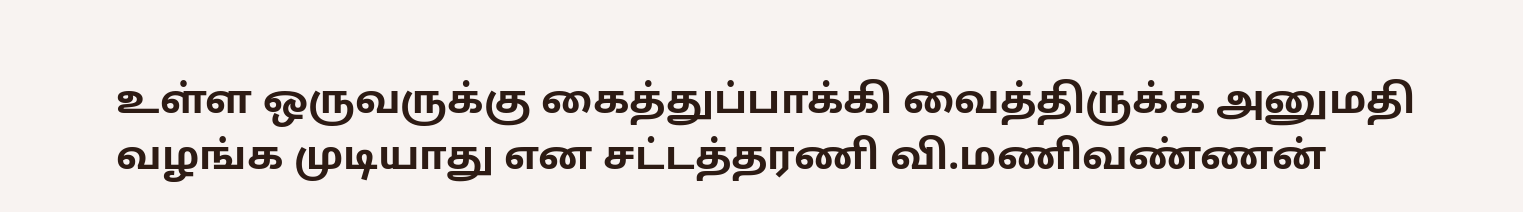உள்ள ஒருவருக்கு கைத்துப்பாக்கி வைத்திருக்க அனுமதி வழங்க முடியாது என சட்டத்தரணி வி.மணிவண்ணன்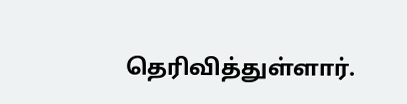தெரிவித்துள்ளார்.